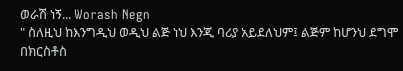ወራሽ ነኝ... Worash Negn
" ስለዚህ ከእንግዲህ ወዲህ ልጅ ነህ እንጂ ባሪያ አይደለህም፤ ልጅም ከሆንህ ደግሞ በክርስቶስ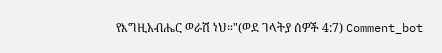የእግዚአብሔር ወራሽ ነህ።"(ወደ ገላትያ ሰዎች 4:7) Comment_bot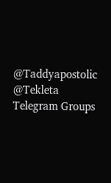@Taddyapostolic @Tekleta
Telegram Groups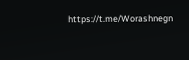https://t.me/Worashnegn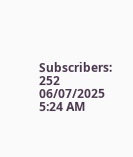Subscribers: 252
06/07/2025 5:24 AM